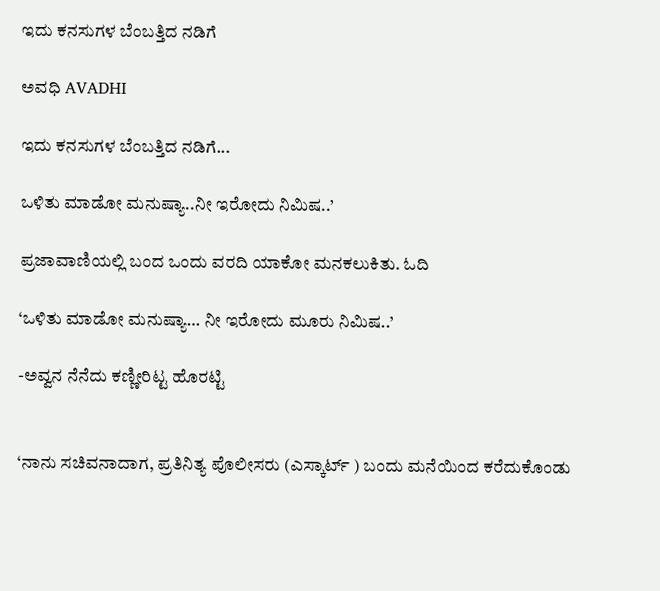ಇದು ಕನಸುಗಳ ಬೆಂಬತ್ತಿದ ನಡಿಗೆ‍

ಅವಧಿ AVADHI

ಇದು ಕನಸುಗಳ ಬೆಂಬತ್ತಿದ ನಡಿಗೆ...

ಒಳಿತು ಮಾಡೋ ಮನುಷ್ಯಾ..ನೀ ಇರೋದು ನಿಮಿಷ..’

ಪ್ರಜಾವಾಣಿಯಲ್ಲಿ ಬಂದ ಒಂದು ವರದಿ ಯಾಕೋ ಮನಕಲುಕಿತು. ಓದಿ

‘ಒಳಿತು ಮಾಡೋ ಮನುಷ್ಯಾ… ನೀ ಇರೋದು ಮೂರು ನಿಮಿಷ..’

-ಅವ್ವನ ನೆನೆದು ಕಣ್ಣೀರಿಟ್ಟ ಹೊರಟ್ಟಿ


‘ನಾನು ಸಚಿವನಾದಾಗ, ಪ್ರತಿನಿತ್ಯ ಪೊಲೀಸರು (ಎಸ್ಕಾರ್ಟ್ ) ಬಂದು ಮನೆಯಿಂದ ಕರೆದುಕೊಂಡು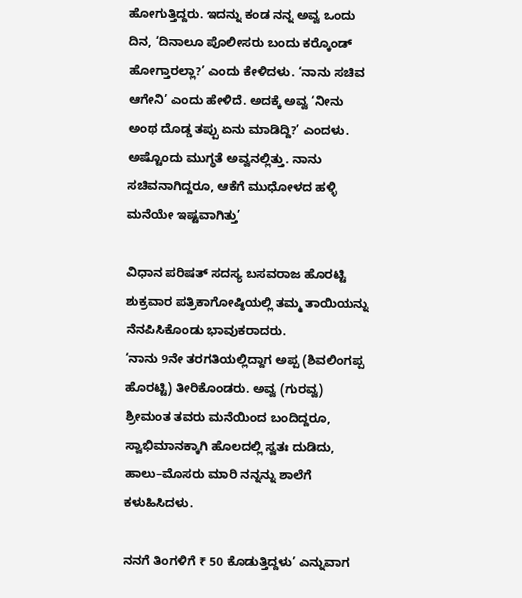ಹೋಗುತ್ತಿದ್ದರು. ಇದನ್ನು ಕಂಡ ನನ್ನ ಅವ್ವ ಒಂದು ದಿನ, ‘ದಿನಾಲೂ ಪೊಲೀಸರು ಬಂದು ಕರ್‍ಕೊಂಡ್‌ ಹೋಗ್ತಾರಲ್ಲಾ?’ ಎಂದು ಕೇಳಿದಳು. ‘ನಾನು ಸಚಿವ ಆಗೇನಿ’ ಎಂದು ಹೇಳಿದೆ. ಅದಕ್ಕೆ ಅವ್ವ ‘ನೀನು ಅಂಥ ದೊಡ್ಡ ತಪ್ಪು ಏನು ಮಾಡಿದ್ದಿ?’ ಎಂದಳು. ಅಷ್ಟೊಂದು ಮುಗ್ಧತೆ ಅವ್ವನಲ್ಲಿತ್ತು. ನಾನು ಸಚಿವನಾಗಿದ್ದರೂ, ಆಕೆಗೆ ಮುಧೋಳದ ಹಳ್ಳಿ ಮನೆಯೇ ಇಷ್ಟವಾಗಿತ್ತು’

ವಿಧಾನ ಪರಿಷತ್‌ ಸದಸ್ಯ ಬಸವರಾಜ ಹೊರಟ್ಟಿ ಶುಕ್ರವಾರ ಪತ್ರಿಕಾಗೋಷ್ಠಿಯಲ್ಲಿ ತಮ್ಮ ತಾಯಿಯನ್ನು ನೆನಪಿಸಿಕೊಂಡು ಭಾವುಕರಾದರು.
‘ನಾನು 9ನೇ ತರಗತಿಯಲ್ಲಿದ್ದಾಗ ಅಪ್ಪ (ಶಿವಲಿಂಗಪ್ಪ ಹೊರಟ್ಟಿ) ತೀರಿಕೊಂಡರು. ಅವ್ವ (ಗುರವ್ವ) ಶ್ರೀಮಂತ ತವರು ಮನೆಯಿಂದ ಬಂದಿದ್ದರೂ, ಸ್ವಾಭಿಮಾನಕ್ಕಾಗಿ ಹೊಲದಲ್ಲಿ ಸ್ವತಃ ದುಡಿದು, ಹಾಲು–ಮೊಸರು ಮಾರಿ ನನ್ನನ್ನು ಶಾಲೆಗೆ ಕಳುಹಿಸಿದಳು.

ನನಗೆ ತಿಂಗಳಿಗೆ ₹ 50 ಕೊಡುತ್ತಿದ್ದಳು’ ಎನ್ನುವಾಗ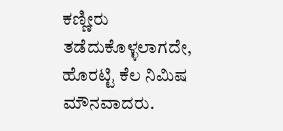ಕಣ್ಣೀರು ತಡೆದುಕೊಳ್ಳಲಾಗದೇ, ಹೊರಟ್ಟಿ ಕೆಲ ನಿಮಿಷ ಮೌನವಾದರು.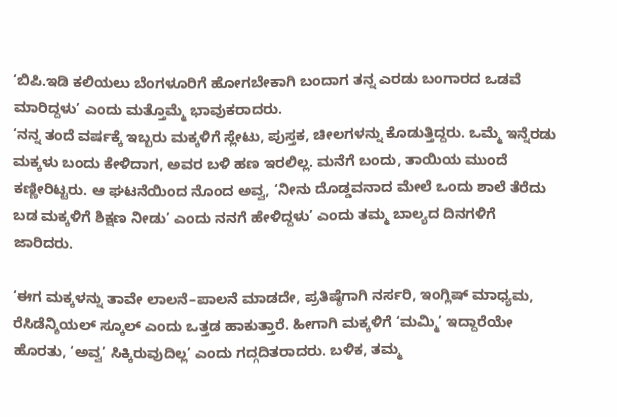‘ಬಿಪಿ.ಇಡಿ ಕಲಿಯಲು ಬೆಂಗಳೂರಿಗೆ ಹೋಗಬೇಕಾಗಿ ಬಂದಾಗ ತನ್ನ ಎರಡು ಬಂಗಾರದ ಒಡವೆ ಮಾರಿದ್ದಳು’ ಎಂದು ಮತ್ತೊಮ್ಮೆ ಭಾವುಕರಾದರು.
‘ನನ್ನ ತಂದೆ ವರ್ಷಕ್ಕೆ ಇಬ್ಬರು ಮಕ್ಕಳಿಗೆ ಸ್ಲೇಟು, ಪುಸ್ತಕ, ಚೀಲಗಳನ್ನು ಕೊಡುತ್ತಿದ್ದರು. ಒಮ್ಮೆ ಇನ್ನೆರಡು ಮಕ್ಕಳು ಬಂದು ಕೇಳಿದಾಗ, ಅವರ ಬಳಿ ಹಣ ಇರಲಿಲ್ಲ. ಮನೆಗೆ ಬಂದು, ತಾಯಿಯ ಮುಂದೆ ಕಣ್ಣೀರಿಟ್ಟರು. ಆ ಘಟನೆಯಿಂದ ನೊಂದ ಅವ್ವ, ‘ನೀನು ದೊಡ್ಡವನಾದ ಮೇಲೆ ಒಂದು ಶಾಲೆ ತೆರೆದು ಬಡ ಮಕ್ಕಳಿಗೆ ಶಿಕ್ಷಣ ನೀಡು’ ಎಂದು ನನಗೆ ಹೇಳಿದ್ದಳು’ ಎಂದು ತಮ್ಮ ಬಾಲ್ಯದ ದಿನಗಳಿಗೆ ಜಾರಿದರು.

‘ಈಗ ಮಕ್ಕಳನ್ನು ತಾವೇ ಲಾಲನೆ–ಪಾಲನೆ ಮಾಡದೇ, ಪ್ರತಿಷ್ಠೆಗಾಗಿ ನರ್ಸರಿ, ಇಂಗ್ಲಿಷ್‌ ಮಾಧ್ಯಮ, ರೆಸಿಡೆನ್ಶಿಯಲ್ ಸ್ಕೂಲ್‌ ಎಂದು ಒತ್ತಡ ಹಾಕುತ್ತಾರೆ. ಹೀಗಾಗಿ ಮಕ್ಕಳಿಗೆ ‘ಮಮ್ಮಿ’ ಇದ್ದಾರೆಯೇ ಹೊರತು, ‘ಅವ್ವ’ ಸಿಕ್ಕಿರುವುದಿಲ್ಲ’ ಎಂದು ಗದ್ಗದಿತರಾದರು. ಬಳಿಕ, ತಮ್ಮ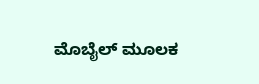ಮೊಬೈಲ್‌ ಮೂಲಕ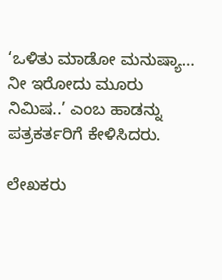‘ಒಳಿತು ಮಾಡೋ ಮನುಷ್ಯಾ… ನೀ ಇರೋದು ಮೂರು ನಿಮಿಷ..’ ಎಂಬ ಹಾಡನ್ನು ಪತ್ರಕರ್ತರಿಗೆ ಕೇಳಿಸಿದರು.

ಲೇಖಕರು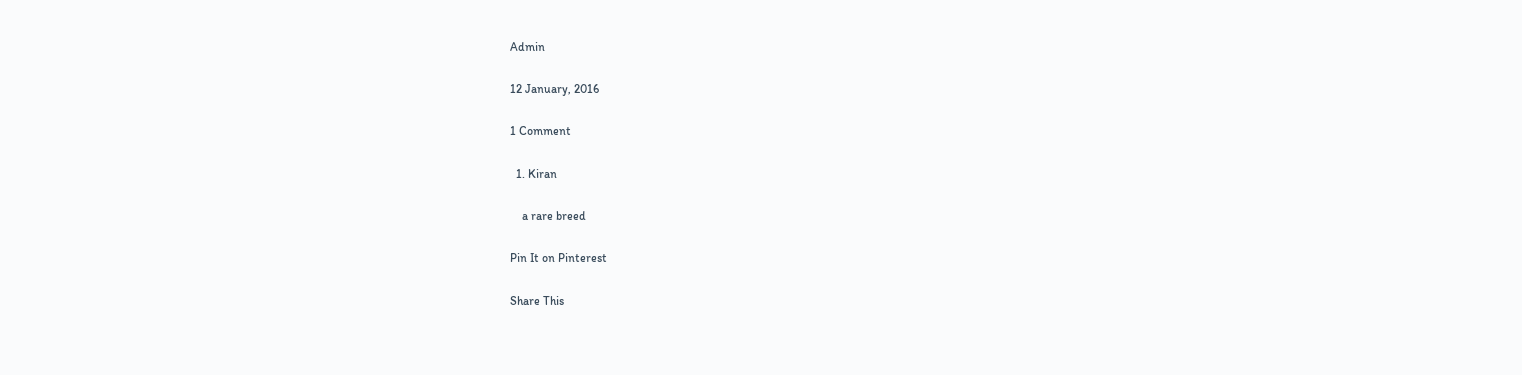Admin

12 January, 2016

1 Comment

  1. Kiran

    a rare breed

Pin It on Pinterest

Share This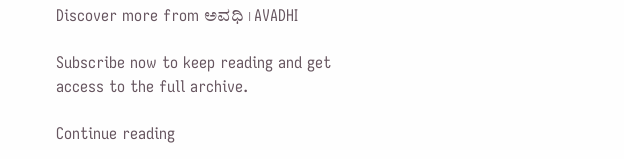Discover more from ಅವಧಿ । AVADHI

Subscribe now to keep reading and get access to the full archive.

Continue reading